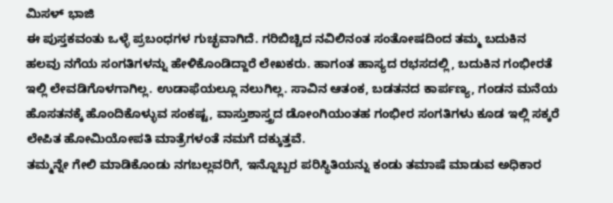ಮಿಸಳ್ ಭಾಜಿ
ಈ ಪುಸ್ತಕವಂತು ಒಳ್ಳೆ ಪ್ರಬಂಧಗಳ ಗುಚ್ಛವಾಗಿದೆ. ಗರಿಬಿಚ್ಚಿದ ನವಿಲಿನಂತ ಸಂತೋಷದಿಂದ ತಮ್ಮ ಬದುಕಿನ ಹಲವು ನಗೆಯ ಸಂಗತಿಗಳನ್ನು ಹೇಳಿಕೊಂಡಿದ್ದಾರೆ ಲೇಖಕರು. ಹಾಗಂತ ಹಾಸ್ಯದ ರಭಸದಲ್ಲಿ, ಬದುಕಿನ ಗಂಭೀರತೆ ಇಲ್ಲಿ ಲೇವಡಿಗೊಳಗಾಗಿಲ್ಲ. ಉಡಾಫೆಯಲ್ಲೂ ನಲುಗಿಲ್ಲ. ಸಾವಿನ ಆತಂಕ, ಬಡತನದ ಕಾರ್ಪಣ್ಯ, ಗಂಡನ ಮನೆಯ ಹೊಸತನಕ್ಕೆ ಹೊಂದಿಕೊಳ್ಳುವ ಸಂಕಷ್ಟ, ವಾಸ್ತುಶಾಸ್ತ್ರದ ಡೋಂಗಿಯಂತಹ ಗಂಭೀರ ಸಂಗತಿಗಳು ಕೂಡ ಇಲ್ಲಿ ಸಕ್ಕರೆ ಲೇಪಿತ ಹೋಮಿಯೋಪತಿ ಮಾತ್ರೆಗಳಂತೆ ನಮಗೆ ದಕ್ಕುತ್ತವೆ.
ತಮ್ಮನ್ನೇ ಗೇಲಿ ಮಾಡಿಕೊಂಡು ನಗಬಲ್ಲವರಿಗೆ, ಇನ್ನೊಬ್ಬರ ಪರಿಸ್ಥಿತಿಯನ್ನು ಕಂಡು ತಮಾಷೆ ಮಾಡುವ ಅಧಿಕಾರ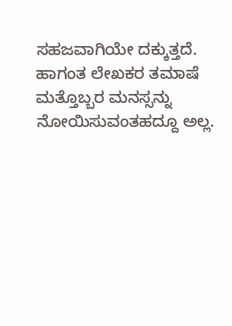ಸಹಜವಾಗಿಯೇ ದಕ್ಕುತ್ತದೆ. ಹಾಗಂತ ಲೇಖಕರ ತಮಾಷೆ ಮತ್ತೊಬ್ಬರ ಮನಸ್ಸನ್ನು ನೋಯಿಸುವಂತಹದ್ದೂ ಅಲ್ಲ.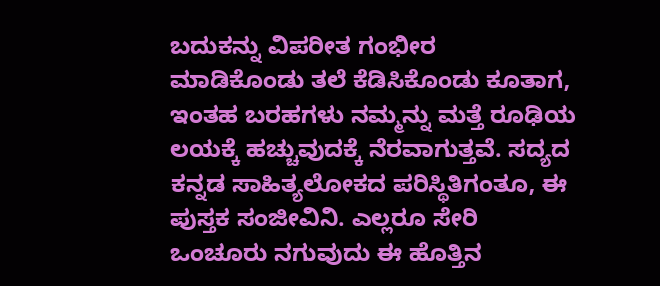ಬದುಕನ್ನು ವಿಪರೀತ ಗಂಭೀರ ಮಾಡಿಕೊಂಡು ತಲೆ ಕೆಡಿಸಿಕೊಂಡು ಕೂತಾಗ, ಇಂತಹ ಬರಹಗಳು ನಮ್ಮನ್ನು ಮತ್ತೆ ರೂಢಿಯ ಲಯಕ್ಕೆ ಹಚ್ಚುವುದಕ್ಕೆ ನೆರವಾಗುತ್ತವೆ. ಸದ್ಯದ ಕನ್ನಡ ಸಾಹಿತ್ಯಲೋಕದ ಪರಿಸ್ಥಿತಿಗಂತೂ, ಈ ಪುಸ್ತಕ ಸಂಜೀವಿನಿ. ಎಲ್ಲರೂ ಸೇರಿ ಒಂಚೂರು ನಗುವುದು ಈ ಹೊತ್ತಿನ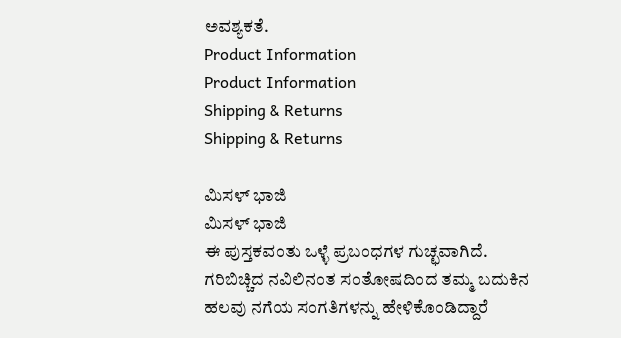ಅವಶ್ಯಕತೆ.
Product Information
Product Information
Shipping & Returns
Shipping & Returns

ಮಿಸಳ್ ಭಾಜಿ
ಮಿಸಳ್ ಭಾಜಿ
ಈ ಪುಸ್ತಕವಂತು ಒಳ್ಳೆ ಪ್ರಬಂಧಗಳ ಗುಚ್ಛವಾಗಿದೆ. ಗರಿಬಿಚ್ಚಿದ ನವಿಲಿನಂತ ಸಂತೋಷದಿಂದ ತಮ್ಮ ಬದುಕಿನ ಹಲವು ನಗೆಯ ಸಂಗತಿಗಳನ್ನು ಹೇಳಿಕೊಂಡಿದ್ದಾರೆ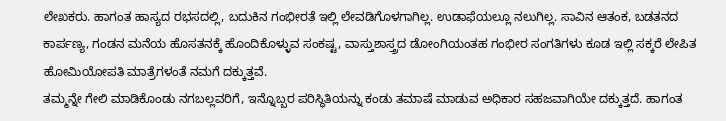ಲೇಖಕರು. ಹಾಗಂತ ಹಾಸ್ಯದ ರಭಸದಲ್ಲಿ, ಬದುಕಿನ ಗಂಭೀರತೆ ಇಲ್ಲಿ ಲೇವಡಿಗೊಳಗಾಗಿಲ್ಲ. ಉಡಾಫೆಯಲ್ಲೂ ನಲುಗಿಲ್ಲ. ಸಾವಿನ ಆತಂಕ, ಬಡತನದ ಕಾರ್ಪಣ್ಯ, ಗಂಡನ ಮನೆಯ ಹೊಸತನಕ್ಕೆ ಹೊಂದಿಕೊಳ್ಳುವ ಸಂಕಷ್ಟ, ವಾಸ್ತುಶಾಸ್ತ್ರದ ಡೋಂಗಿಯಂತಹ ಗಂಭೀರ ಸಂಗತಿಗಳು ಕೂಡ ಇಲ್ಲಿ ಸಕ್ಕರೆ ಲೇಪಿತ ಹೋಮಿಯೋಪತಿ ಮಾತ್ರೆಗಳಂತೆ ನಮಗೆ ದಕ್ಕುತ್ತವೆ.
ತಮ್ಮನ್ನೇ ಗೇಲಿ ಮಾಡಿಕೊಂಡು ನಗಬಲ್ಲವರಿಗೆ, ಇನ್ನೊಬ್ಬರ ಪರಿಸ್ಥಿತಿಯನ್ನು ಕಂಡು ತಮಾಷೆ ಮಾಡುವ ಅಧಿಕಾರ ಸಹಜವಾಗಿಯೇ ದಕ್ಕುತ್ತದೆ. ಹಾಗಂತ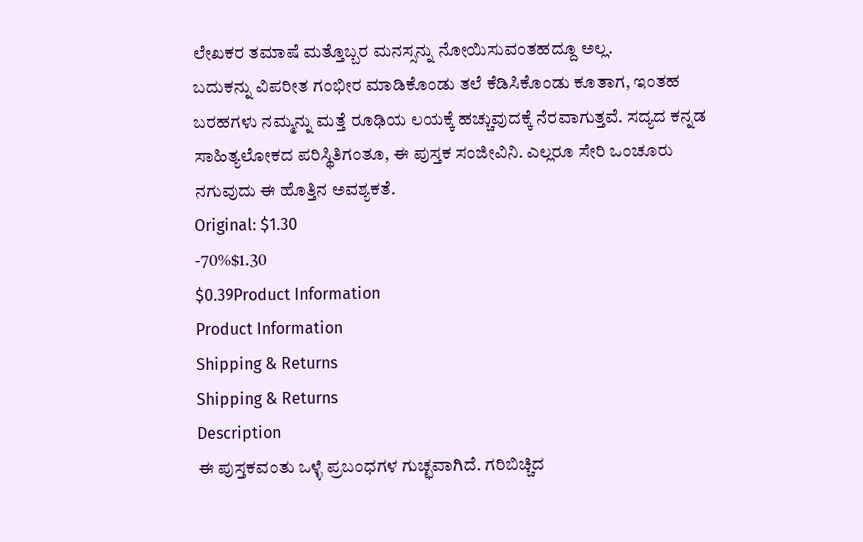ಲೇಖಕರ ತಮಾಷೆ ಮತ್ತೊಬ್ಬರ ಮನಸ್ಸನ್ನು ನೋಯಿಸುವಂತಹದ್ದೂ ಅಲ್ಲ.
ಬದುಕನ್ನು ವಿಪರೀತ ಗಂಭೀರ ಮಾಡಿಕೊಂಡು ತಲೆ ಕೆಡಿಸಿಕೊಂಡು ಕೂತಾಗ, ಇಂತಹ ಬರಹಗಳು ನಮ್ಮನ್ನು ಮತ್ತೆ ರೂಢಿಯ ಲಯಕ್ಕೆ ಹಚ್ಚುವುದಕ್ಕೆ ನೆರವಾಗುತ್ತವೆ. ಸದ್ಯದ ಕನ್ನಡ ಸಾಹಿತ್ಯಲೋಕದ ಪರಿಸ್ಥಿತಿಗಂತೂ, ಈ ಪುಸ್ತಕ ಸಂಜೀವಿನಿ. ಎಲ್ಲರೂ ಸೇರಿ ಒಂಚೂರು ನಗುವುದು ಈ ಹೊತ್ತಿನ ಅವಶ್ಯಕತೆ.
Original: $1.30
-70%$1.30
$0.39Product Information
Product Information
Shipping & Returns
Shipping & Returns
Description
ಈ ಪುಸ್ತಕವಂತು ಒಳ್ಳೆ ಪ್ರಬಂಧಗಳ ಗುಚ್ಛವಾಗಿದೆ. ಗರಿಬಿಚ್ಚಿದ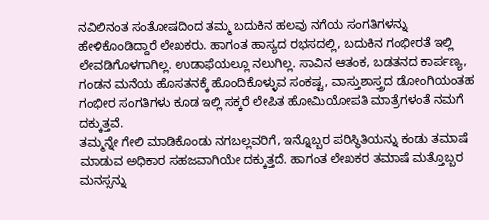ನವಿಲಿನಂತ ಸಂತೋಷದಿಂದ ತಮ್ಮ ಬದುಕಿನ ಹಲವು ನಗೆಯ ಸಂಗತಿಗಳನ್ನು ಹೇಳಿಕೊಂಡಿದ್ದಾರೆ ಲೇಖಕರು. ಹಾಗಂತ ಹಾಸ್ಯದ ರಭಸದಲ್ಲಿ, ಬದುಕಿನ ಗಂಭೀರತೆ ಇಲ್ಲಿ ಲೇವಡಿಗೊಳಗಾಗಿಲ್ಲ. ಉಡಾಫೆಯಲ್ಲೂ ನಲುಗಿಲ್ಲ. ಸಾವಿನ ಆತಂಕ, ಬಡತನದ ಕಾರ್ಪಣ್ಯ, ಗಂಡನ ಮನೆಯ ಹೊಸತನಕ್ಕೆ ಹೊಂದಿಕೊಳ್ಳುವ ಸಂಕಷ್ಟ, ವಾಸ್ತುಶಾಸ್ತ್ರದ ಡೋಂಗಿಯಂತಹ ಗಂಭೀರ ಸಂಗತಿಗಳು ಕೂಡ ಇಲ್ಲಿ ಸಕ್ಕರೆ ಲೇಪಿತ ಹೋಮಿಯೋಪತಿ ಮಾತ್ರೆಗಳಂತೆ ನಮಗೆ ದಕ್ಕುತ್ತವೆ.
ತಮ್ಮನ್ನೇ ಗೇಲಿ ಮಾಡಿಕೊಂಡು ನಗಬಲ್ಲವರಿಗೆ, ಇನ್ನೊಬ್ಬರ ಪರಿಸ್ಥಿತಿಯನ್ನು ಕಂಡು ತಮಾಷೆ ಮಾಡುವ ಅಧಿಕಾರ ಸಹಜವಾಗಿಯೇ ದಕ್ಕುತ್ತದೆ. ಹಾಗಂತ ಲೇಖಕರ ತಮಾಷೆ ಮತ್ತೊಬ್ಬರ ಮನಸ್ಸನ್ನು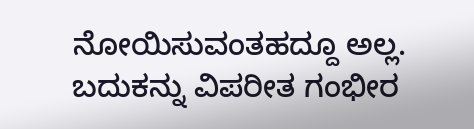ನೋಯಿಸುವಂತಹದ್ದೂ ಅಲ್ಲ.
ಬದುಕನ್ನು ವಿಪರೀತ ಗಂಭೀರ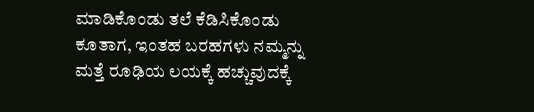ಮಾಡಿಕೊಂಡು ತಲೆ ಕೆಡಿಸಿಕೊಂಡು ಕೂತಾಗ, ಇಂತಹ ಬರಹಗಳು ನಮ್ಮನ್ನು ಮತ್ತೆ ರೂಢಿಯ ಲಯಕ್ಕೆ ಹಚ್ಚುವುದಕ್ಕೆ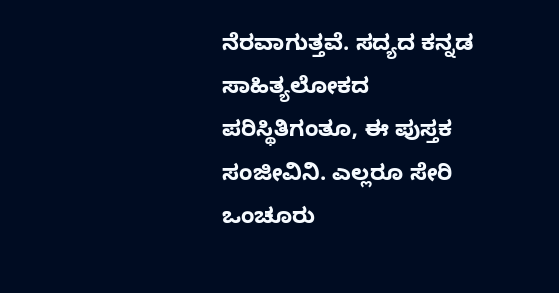ನೆರವಾಗುತ್ತವೆ. ಸದ್ಯದ ಕನ್ನಡ ಸಾಹಿತ್ಯಲೋಕದ ಪರಿಸ್ಥಿತಿಗಂತೂ, ಈ ಪುಸ್ತಕ ಸಂಜೀವಿನಿ. ಎಲ್ಲರೂ ಸೇರಿ ಒಂಚೂರು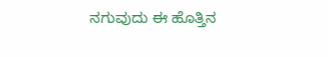ನಗುವುದು ಈ ಹೊತ್ತಿನ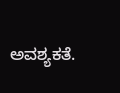ಅವಶ್ಯಕತೆ.